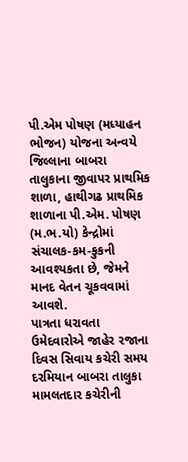પી.એમ પોષણ (મધ્યાહન ભોજન) યોજના અન્વયે જિલ્લાના બાબરા તાલુકાના જીવાપર પ્રાથમિક શાળા, હાથીગઢ પ્રાથમિક શાળાના પી.એમ. પોષણ (મ.ભ.યો) કેન્દ્રોમાં સંચાલક-કમ-કુકની આવશ્યકતા છે, જેમને માનદ વેતન ચૂકવવામાં આવશે.
પાત્રતા ધરાવતા ઉમેદવારોએ જાહેર રજાના દિવસ સિવાય કચેરી સમય દરમિયાન બાબરા તાલુકા મામલતદાર કચેરીની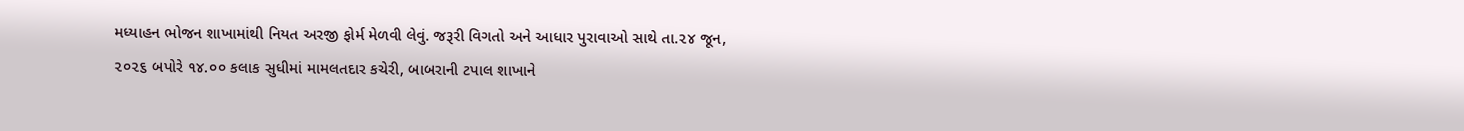મધ્યાહન ભોજન શાખામાંથી નિયત અરજી ફોર્મ મેળવી લેવું. જરૂરી વિગતો અને આધાર પુરાવાઓ સાથે તા.૨૪ જૂન, ૨૦૨૬ બપોરે ૧૪.૦૦ કલાક સુધીમાં મામલતદાર કચેરી, બાબરાની ટપાલ શાખાને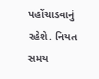પહોંચાડવાનું રહેશે. નિયત સમય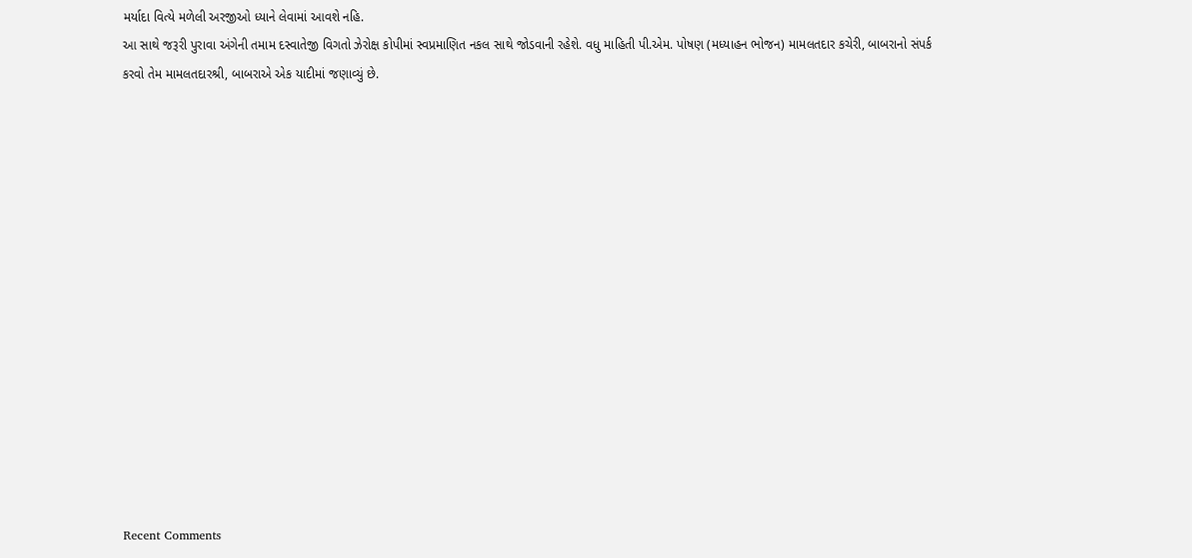મર્યાદા વિત્યે મળેલી અરજીઓ ધ્યાને લેવામાં આવશે નહિ.
આ સાથે જરૂરી પુરાવા અંગેની તમામ દસ્વાતેજી વિગતો ઝેરોક્ષ કોપીમાં સ્વપ્રમાણિત નકલ સાથે જોડવાની રહેશે. વધુ માહિતી પી.એમ. પોષણ (મધ્યાહન ભોજન) મામલતદાર કચેરી, બાબરાનો સંપર્ક કરવો તેમ મામલતદારશ્રી, બાબરાએ એક યાદીમાં જણાવ્યું છે.















Recent Comments